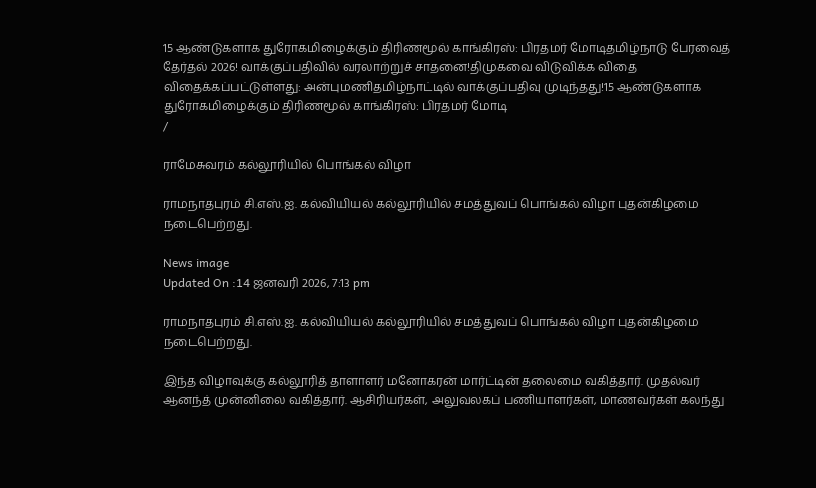15 ஆண்டுகளாக துரோகமிழைக்கும் திரிணமூல் காங்கிரஸ்: பிரதமர் மோடிதமிழ்நாடு பேரவைத் தேர்தல் 2026! வாக்குப்பதிவில் வரலாற்றுச் சாதனை!திமுகவை விடுவிக்க விதை விதைக்கப்பட்டுள்ளது: அன்புமணிதமிழ்நாட்டில் வாக்குப்பதிவு முடிந்தது!15 ஆண்டுகளாக துரோகமிழைக்கும் திரிணமூல் காங்கிரஸ்: பிரதமர் மோடி
/

ராமேசுவரம் கல்லூரியில் பொங்கல் விழா

ராமநாதபுரம் சி.எஸ்.ஐ. கல்வியியல் கல்லூரியில் சமத்துவப் பொங்கல் விழா புதன்கிழமை நடைபெற்றது.

News image
Updated On :14 ஜனவரி 2026, 7:13 pm

ராமநாதபுரம் சி.எஸ்.ஐ. கல்வியியல் கல்லூரியில் சமத்துவப் பொங்கல் விழா புதன்கிழமை நடைபெற்றது.

இந்த விழாவுக்கு கல்லூரித் தாளாளர் மனோகரன் மார்ட்டின் தலைமை வகித்தார். முதல்வர் ஆனந்த் முன்னிலை வகித்தார். ஆசிரியர்கள், அலுவலகப் பணியாளர்கள், மாணவர்கள் கலந்து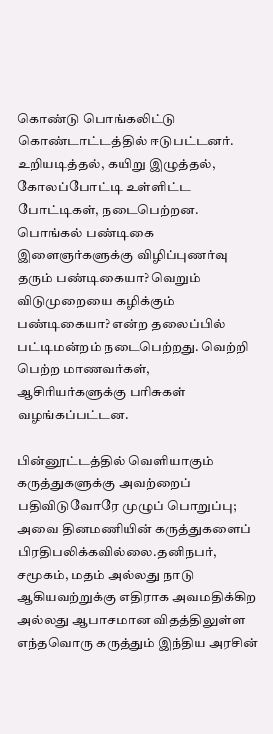கொண்டு பொங்கலிட்டு கொண்டாட்டத்தில் ஈடுபட்டனர். உறியடித்தல், கயிறு இழுத்தல், கோலப்போட்டி உள்ளிட்ட போட்டிகள், நடைபெற்றன. பொங்கல் பண்டிகை இளைஞர்களுக்கு விழிப்புணர்வு தரும் பண்டிகையா? வெறும் விடுமுறையை கழிக்கும் பண்டிகையா? என்ற தலைப்பில் பட்டிமன்றம் நடைபெற்றது. வெற்றி பெற்ற மாணவர்கள், ஆசிரியர்களுக்கு பரிசுகள் வழங்கப்பட்டன.

பின்னூட்டத்தில் வெளியாகும் கருத்துகளுக்கு அவற்றைப் பதிவிடுவோரே முழுப் பொறுப்பு; அவை தினமணியின் கருத்துகளைப் பிரதிபலிக்கவில்லை.தனிநபர், சமூகம், மதம் அல்லது நாடு ஆகியவற்றுக்கு எதிராக அவமதிக்கிற அல்லது ஆபாசமான விதத்திலுள்ள எந்தவொரு கருத்தும் இந்திய அரசின்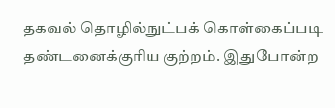தகவல் தொழில்நுட்பக் கொள்கைப்படி தண்டனைக்குரிய குற்றம். இதுபோன்ற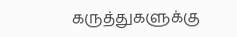கருத்துகளுக்கு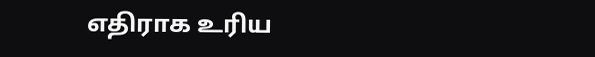எதிராக உரிய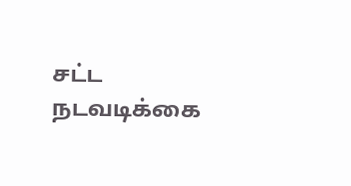சட்ட நடவடிக்கை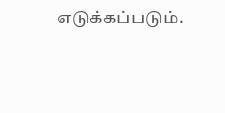எடுக்கப்படும்.